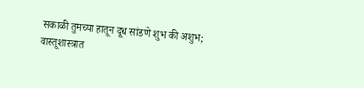सकाळी तुमच्या हातून दूध सांडणे शुभ की अशुभ; वास्तूशास्त्रात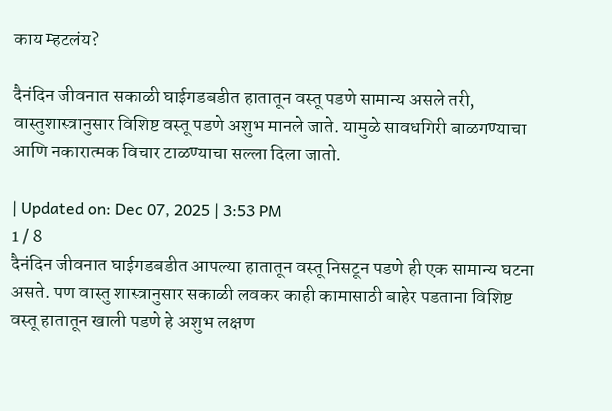काय म्हटलंय?

दैनंदिन जीवनात सकाळी घाईगडबडीत हातातून वस्तू पडणे सामान्य असले तरी, वास्तुशास्त्रानुसार विशिष्ट वस्तू पडणे अशुभ मानले जाते. यामुळे सावधगिरी बाळगण्याचा आणि नकारात्मक विचार टाळण्याचा सल्ला दिला जातो.

| Updated on: Dec 07, 2025 | 3:53 PM
1 / 8
दैनंदिन जीवनात घाईगडबडीत आपल्या हातातून वस्तू निसटून पडणे ही एक सामान्य घटना असते. पण वास्तु शास्त्रानुसार सकाळी लवकर काही कामासाठी बाहेर पडताना विशिष्ट वस्तू हातातून खाली पडणे हे अशुभ लक्षण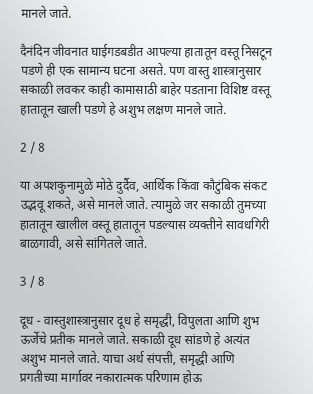मानले जाते.

दैनंदिन जीवनात घाईगडबडीत आपल्या हातातून वस्तू निसटून पडणे ही एक सामान्य घटना असते. पण वास्तु शास्त्रानुसार सकाळी लवकर काही कामासाठी बाहेर पडताना विशिष्ट वस्तू हातातून खाली पडणे हे अशुभ लक्षण मानले जाते.

2 / 8

या अपशकुनामुळे मोठे दुर्दैव, आर्थिक किंवा कौटुंबिक संकट उद्भवू शकते, असे मानले जाते. त्यामुळे जर सकाळी तुमच्या हातातून खालील वस्तू हातातून पडल्यास व्यक्तीने सावधगिरी बाळगावी, असे सांगितले जाते.

3 / 8

दूध - वास्तुशास्त्रानुसार दूध हे समृद्धी, विपुलता आणि शुभ ऊर्जेचे प्रतीक मानले जाते. सकाळी दूध सांडणे हे अत्यंत अशुभ मानले जाते. याचा अर्थ संपत्ती, समृद्धी आणि प्रगतीच्या मार्गावर नकारात्मक परिणाम होऊ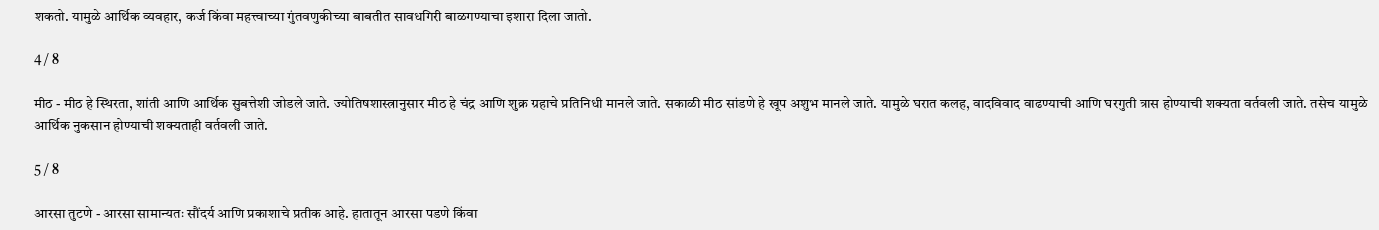शकतो. यामुळे आर्थिक व्यवहार, कर्ज किंवा महत्त्वाच्या गुंतवणुकीच्या बाबतीत सावधगिरी बाळगण्याचा इशारा दिला जातो.

4 / 8

मीठ - मीठ हे स्थिरता, शांती आणि आर्थिक सुबत्तेशी जोडले जाते. ज्योतिषशास्त्रानुसार मीठ हे चंद्र आणि शुक्र ग्रहाचे प्रतिनिधी मानले जाते. सकाळी मीठ सांडणे हे खूप अशुभ मानले जाते. यामुळे घरात कलह, वादविवाद वाढण्याची आणि घरगुती त्रास होण्याची शक्यता वर्तवली जाते. तसेच यामुळे आर्थिक नुकसान होण्याची शक्यताही वर्तवली जाते.

5 / 8

आरसा तुटणे - आरसा सामान्यतः सौंदर्य आणि प्रकाशाचे प्रतीक आहे. हातातून आरसा पडणे किंवा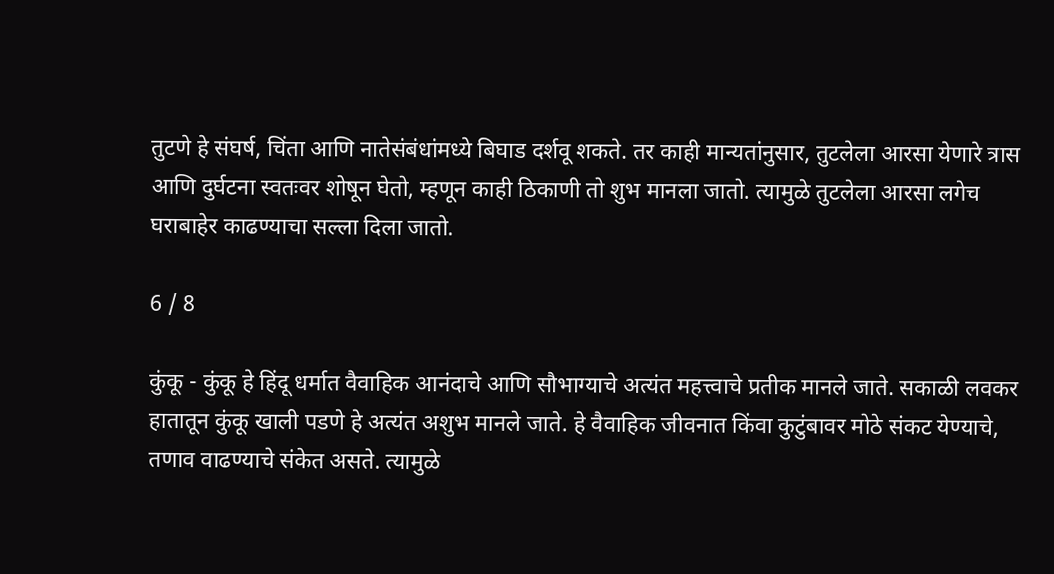तुटणे हे संघर्ष, चिंता आणि नातेसंबंधांमध्ये बिघाड दर्शवू शकते. तर काही मान्यतांनुसार, तुटलेला आरसा येणारे त्रास आणि दुर्घटना स्वतःवर शोषून घेतो, म्हणून काही ठिकाणी तो शुभ मानला जातो. त्यामुळे तुटलेला आरसा लगेच घराबाहेर काढण्याचा सल्ला दिला जातो.

6 / 8

कुंकू - कुंकू हे हिंदू धर्मात वैवाहिक आनंदाचे आणि सौभाग्याचे अत्यंत महत्त्वाचे प्रतीक मानले जाते. सकाळी लवकर हातातून कुंकू खाली पडणे हे अत्यंत अशुभ मानले जाते. हे वैवाहिक जीवनात किंवा कुटुंबावर मोठे संकट येण्याचे, तणाव वाढण्याचे संकेत असते. त्यामुळे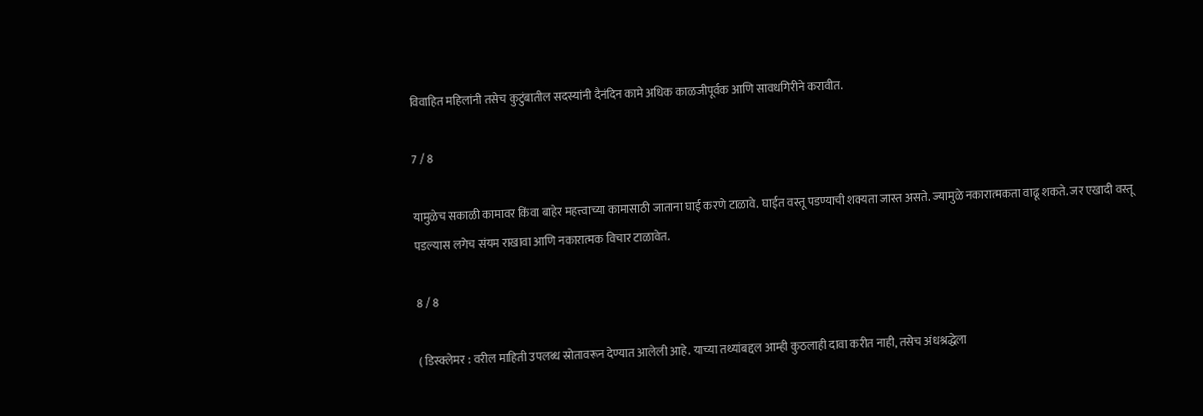विवाहित महिलांनी तसेच कुटुंबातील सदस्यांनी दैनंदिन कामे अधिक काळजीपूर्वक आणि सावधगिरीने करावीत.

7 / 8

यामुळेच सकाळी कामावर किंवा बाहेर महत्त्वाच्या कामासाठी जाताना घाई करणे टाळावे. घाईत वस्तू पडण्याची शक्यता जास्त असते. ज्यामुळे नकारात्मकता वाढू शकते. जर एखादी वस्तू पडल्यास लगेच संयम राखावा आणि नकारात्मक विचार टाळावेत.

8 / 8

( डिस्क्लेमर : वरील माहिती उपलब्ध स्रोतावरून देण्यात आलेली आहे. याच्या तथ्यांबद्दल आम्ही कुठलाही दावा करीत नाही, तसेच अंधश्रद्धेला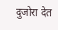दुजोरा देत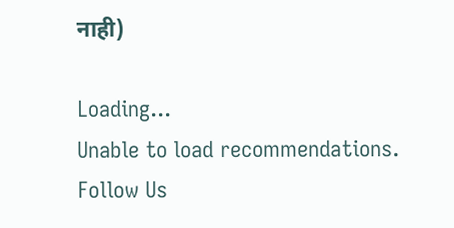नाही)

Loading...
Unable to load recommendations.
Follow Us